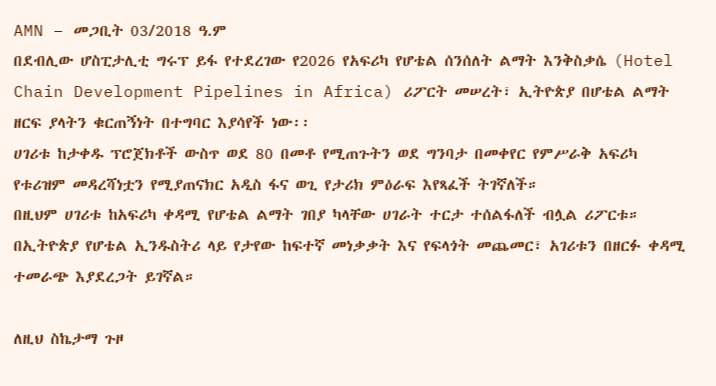AMN – መጋቢት 03/2018 ዓ.ም
በደብሊው ሆስፒታሊቲ ግሩፕ ይፋ የተደረገው የ2026 የአፍሪካ የሆቴል ሰንሰለት ልማት እንቅስቃሴ (Hotel Chain Development Pipelines in Africa) ሪፖርት መሠረት፣ ኢትዮጵያ በሆቴል ልማት ዘርፍ ያላትን ቁርጠኝነት በተግባር እያሳየች ነው፡፡
ሀገሪቱ ከታቀዱ ፕሮጀክቶች ውስጥ ወደ 80 በመቶ የሚጠጉትን ወደ ግንባታ በመቀየር የምሥራቅ አፍሪካ የቱሪዝም መዳረሻነቷን የሚያጠናክር አዲስ ፋና ወጊ የታሪክ ምዕራፍ እየጻፈች ትገኛለች።
በዚህም ሀገሪቱ ከአፍሪካ ቀዳሚ የሆቴል ልማት ገበያ ካላቸው ሀገራት ተርታ ተሰልፋለች ብሏል ሪፖርቱ። በኢትዮጵያ የሆቴል ኢንዱስትሪ ላይ የታየው ከፍተኛ መነቃቃት እና የፍላጎት መጨመር፣ አገሪቱን በዘርፉ ቀዳሚ ተመራጭ እያደረጋት ይገኛል።

ለዚህ ስኬታማ ጉዞ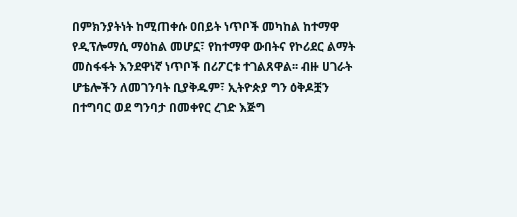በምክንያትነት ከሚጠቀሱ ዐበይት ነጥቦች መካከል ከተማዋ የዲፕሎማሲ ማዕከል መሆኗ፣ የከተማዋ ውበትና የኮሪደር ልማት መስፋፋት እንደዋነኛ ነጥቦች በሪፖርቱ ተገልጸዋል፡፡ ብዙ ሀገራት ሆቴሎችን ለመገንባት ቢያቅዱም፣ ኢትዮጵያ ግን ዕቅዶቿን በተግባር ወደ ግንባታ በመቀየር ረገድ እጅግ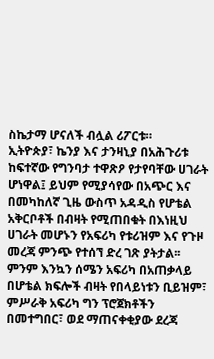ስኬታማ ሆናለች ብሏል ሪፖርቱ።
ኢትዮጵያ፣ ኬንያ እና ታንዛኒያ በአሕጉሪቱ ከፍተኛው የግንባታ ተዋጽዖ የታየባቸው ሀገራት ሆነዋል፤ ይህም የሚያሳየው በአጭር እና በመካከለኛ ጊዜ ውስጥ አዳዲስ የሆቴል አቅርቦቶች በብዛት የሚጠበቁት በእነዚህ ሀገራት መሆኑን የአፍሪካ የቱሪዝም እና የጉዞ መረጃ ምንጭ የተሰኘ ድረ ገጽ ያትታል፡፡
ምንም እንኳን ሰሜን አፍሪካ በአጠቃላይ በሆቴል ክፍሎች ብዛት የበላይነቱን ቢይዝም፣ ምሥራቅ አፍሪካ ግን ፕሮጀክቶችን በመተግበር፣ ወደ ማጠናቀቂያው ደረጃ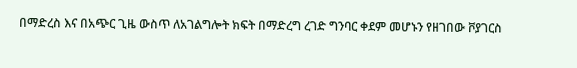በማድረስ እና በአጭር ጊዜ ውስጥ ለአገልግሎት ክፍት በማድረግ ረገድ ግንባር ቀደም መሆኑን የዘገበው ቮያገርስ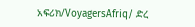አፍሪክ/VoyagersAfriq/ ድረ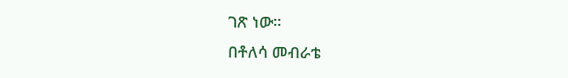ገጽ ነው፡፡
በቶለሳ መብራቴ